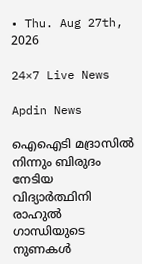• Thu. Aug 27th, 2026

24×7 Live News

Apdin News

ഐഐടി മദ്രാസില്‍ നിന്നും ബിരുദം നേടിയ വിദ്യാര്‍ത്ഥിനി രാഹുല്‍ ഗാന്ധിയുടെ നുണകള്‍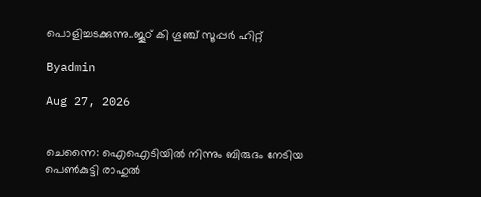പൊളിച്ചടക്കുന്നു..ജൂഠ് കി ഗൂഞ്ച് സൂപ്പര്‍ ഹിറ്റ്

Byadmin

Aug 27, 2026


ചെന്നൈ: ഐഐടിയില്‍ നിന്നും ബിരുദം നേടിയ പെണ്‍കുട്ടി രാഹുല്‍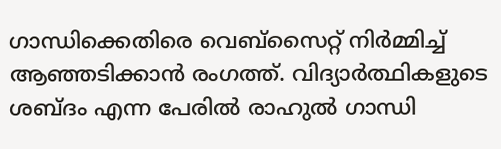ഗാന്ധിക്കെതിരെ വെബ്സൈറ്റ് നിര്‍മ്മിച്ച് ആഞ്ഞടിക്കാന്‍ രംഗത്ത്. വിദ്യാര്‍ത്ഥികളുടെ ശബ്ദം എന്ന പേരില്‍ രാഹുല്‍ ഗാന്ധി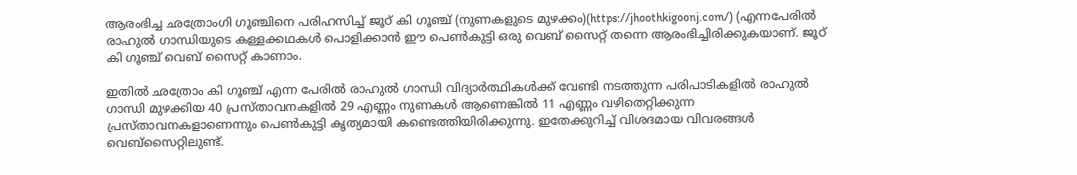ആരംഭിച്ച ഛത്രോംഗി ഗൂഞ്ചിനെ പരിഹസിച്ച് ജൂഠ് കി ഗൂഞ്ച് (നുണകളുടെ മുഴക്കം)(https://jhoothkigoonj.com/) (എന്നപേരില്‍ രാഹുല്‍ ഗാന്ധിയുടെ കള്ളക്കഥകള്‍ പൊളിക്കാന്‍ ഈ പെണ്‍കുട്ടി ഒരു വെബ് സൈറ്റ് തന്നെ ആരംഭിച്ചിരിക്കുകയാണ്. ജൂഠ് കി ഗൂഞ്ച് വെബ് സൈറ്റ് കാണാം.

ഇതില്‍ ഛത്രോം കി ഗൂഞ്ച് എന്ന പേരില്‍ രാഹുല്‍ ഗാന്ധി വിദ്യാര്‍ത്ഥികള്‍ക്ക് വേണ്ടി നടത്തുന്ന പരിപാടികളില്‍ രാഹുല്‍ ഗാന്ധി മുഴക്കിയ 40 പ്രസ്താവനകളില്‍ 29 എണ്ണം നുണകള്‍ ആണെങ്കില്‍ 11 എണ്ണം വഴിതെറ്റിക്കുന്ന പ്രസ്താവനകളാണെന്നും പെണ്‍കുട്ടി കൃത്യമായി കണ്ടെത്തിയിരിക്കുന്നു. ഇതേക്കുറിച്ച് വിശദമായ വിവരങ്ങള്‍ വെബ്സൈറ്റിലുണ്ട്.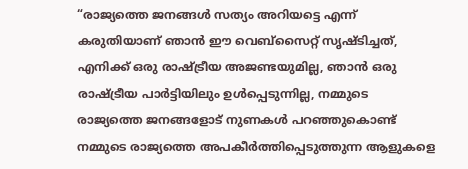“രാജ്യത്തെ ജനങ്ങൾ സത്യം അറിയട്ടെ എന്ന് കരുതിയാണ് ഞാൻ ഈ വെബ്‌സൈറ്റ് സൃഷ്ടിച്ചത്, എനിക്ക് ഒരു രാഷ്‌ട്രീയ അജണ്ടയുമില്ല, ഞാൻ ഒരു രാഷ്‌ട്രീയ പാർട്ടിയിലും ഉൾപ്പെടുന്നില്ല, നമ്മുടെ രാജ്യത്തെ ജനങ്ങളോട് നുണകൾ പറഞ്ഞുകൊണ്ട് നമ്മുടെ രാജ്യത്തെ അപകീർത്തിപ്പെടുത്തുന്ന ആളുകളെ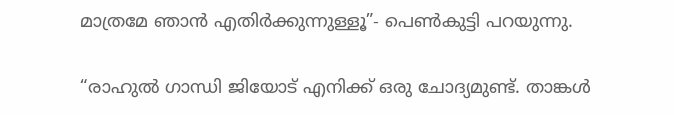മാത്രമേ ഞാൻ എതിർക്കുന്നുള്ളൂ”- പെണ്‍കുട്ടി പറയുന്നു.

“രാഹുൽ ഗാന്ധി ജിയോട് എനിക്ക് ഒരു ചോദ്യമുണ്ട്. താങ്കള്‍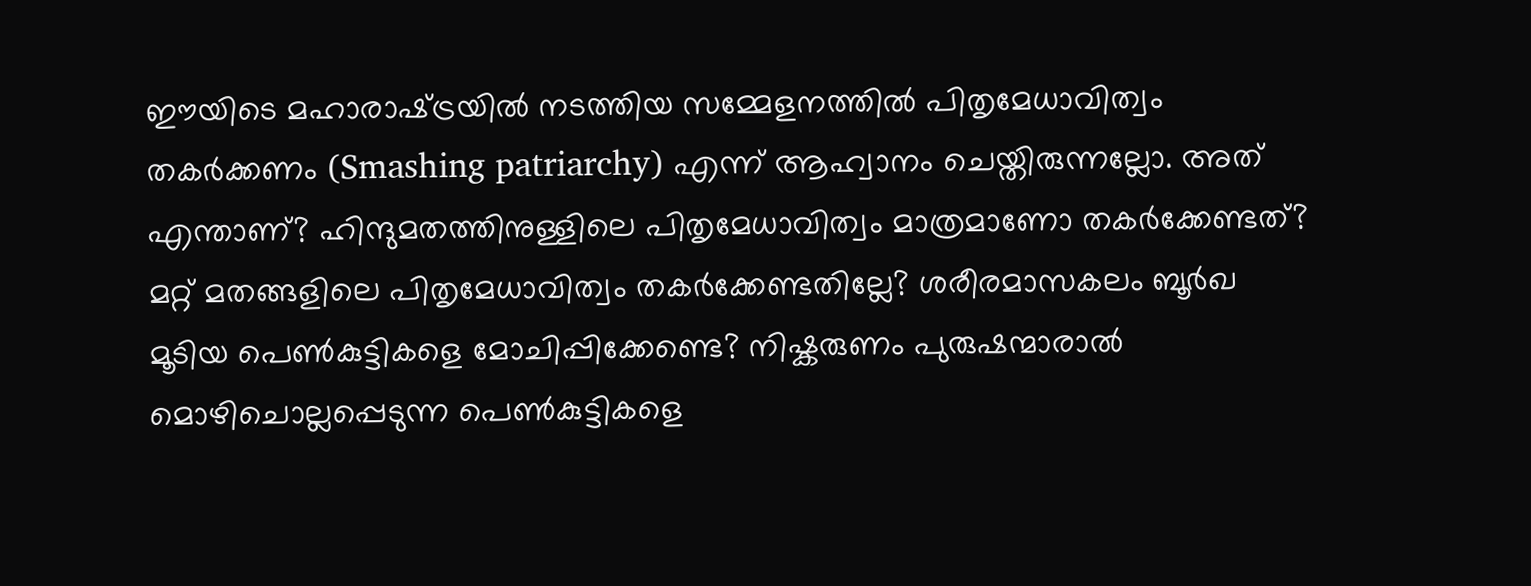ഈയിടെ മഹാരാഷ്‌ട്രയില്‍ നടത്തിയ സമ്മേളനത്തില്‍ പിതൃമേധാവിത്വം തകര്‍ക്കണം (Smashing patriarchy) എന്ന് ആഹ്വാനം ചെയ്തിരുന്നല്ലോ. അത് എന്താണ്? ഹിന്ദുമതത്തിനുള്ളിലെ പിതൃമേധാവിത്വം മാത്രമാണോ തകര്‍ക്കേണ്ടത്? മറ്റ് മതങ്ങളിലെ പിതൃമേധാവിത്വം തകര്‍ക്കേണ്ടതില്ലേ? ശരീരമാസകലം ബൂര്‍ഖ മൂടിയ പെണ്‍കുട്ടികളെ മോചിപ്പിക്കേണ്ടെ? നിഷ്കരുണം പുരുഷന്മാരാല്‍ മൊഴിചൊല്ലപ്പെടുന്ന പെണ്‍കുട്ടികളെ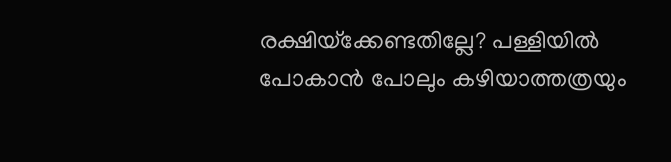രക്ഷിയ്‌ക്കേണ്ടതില്ലേ? പള്ളിയില്‍ പോകാന്‍ പോലും കഴിയാത്തത്രയും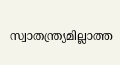സ്വാതന്ത്ര്യമില്ലാത്ത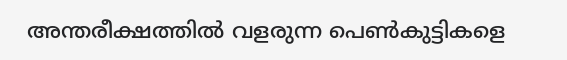അന്തരീക്ഷത്തില്‍ വളരുന്ന പെണ്‍കുട്ടികളെ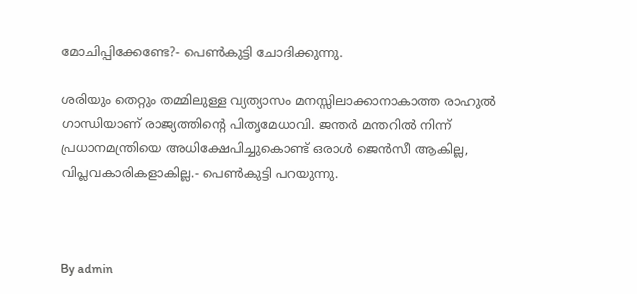മോചിപ്പിക്കേണ്ടേ?- പെണ്‍കുട്ടി ചോദിക്കുന്നു.

ശരിയും തെറ്റും തമ്മിലുള്ള വ്യത്യാസം മനസ്സിലാക്കാനാകാത്ത രാഹുല്‍ ഗാന്ധിയാണ് രാജ്യത്തിന്റെ പിതൃമേധാവി. ജന്തർ മന്തറിൽ നിന്ന് പ്രധാനമന്ത്രിയെ അധിക്ഷേപിച്ചുകൊണ്ട് ഒരാൾ ജെൻ‌സീ ആകില്ല, വിപ്ലവകാരികളാകില്ല.- പെണ്‍കുട്ടി പറയുന്നു.



By admin